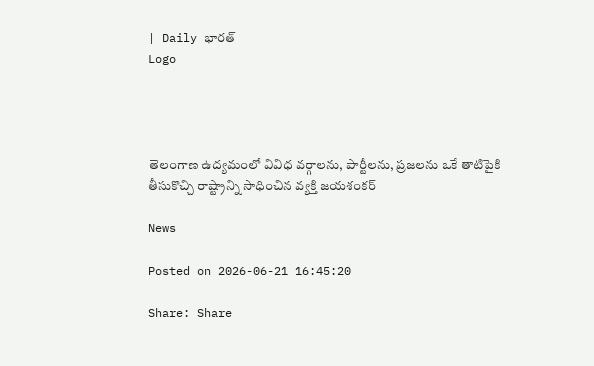| Daily భారత్
Logo




తెలంగాణ ఉద్యమంలో వివిధ వర్గాలను, పార్టీలను, ప్రజలను ఒకే తాటిపైకి తీసుకొచ్చి రాష్ట్రాన్ని సాధించిన వ్యక్తి జయశంకర్

News

Posted on 2026-06-21 16:45:20

Share: Share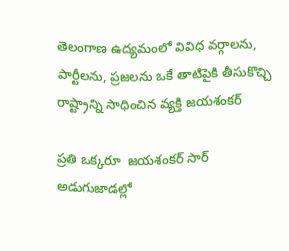తెలంగాణ ఉద్యమంలో వివిధ వర్గాలను, పార్టీలను, ప్రజలను ఒకే తాటిపైకి తీసుకొచ్చి రాష్ట్రాన్ని సాధించిన వ్యక్తి జయశంకర్

ప్రతి ఒక్కరూ  జయశంకర్ సార్ అడుగుజాడల్లో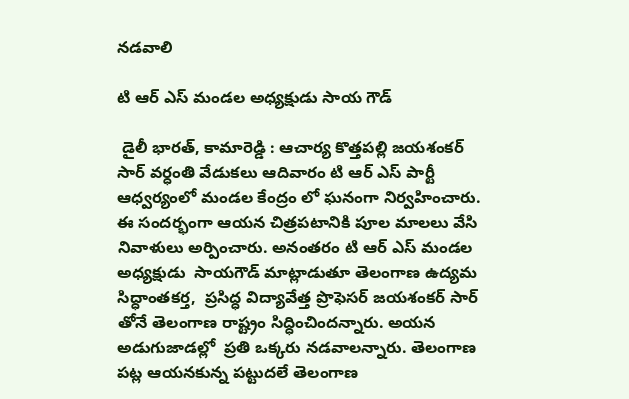నడవాలి

టి ఆర్ ఎస్ మండల అధ్యక్షుడు సాయ గౌడ్

 డైలీ భారత్, కామారెడ్డి : ఆచార్య కొత్తపల్లి జయశంకర్ సార్ వర్ధంతి వేడుకలు ఆదివారం టి ఆర్ ఎస్ పార్టీ ఆధ్వర్యంలో మండల కేంద్రం లో ఘనంగా నిర్వహించారు. ఈ సందర్భంగా ఆయన చిత్రపటానికి పూల మాలలు వేసి నివాళులు అర్పించారు. అనంతరం టి ఆర్ ఎస్ మండల అధ్యక్షుడు  సాయగౌడ్ మాట్లాడుతూ తెలంగాణ ఉద్యమ సిద్ధాంతకర్త,  ప్రసిద్ధ విద్యావేత్త ప్రొఫెసర్ జయశంకర్ సార్  తోనే తెలంగాణ రాష్ట్రం సిద్ధించిందన్నారు. అయన అడుగుజాడల్లో  ప్రతి ఒక్కరు నడవాలన్నారు. తెలంగాణ పట్ల ఆయనకున్న పట్టుదలే తెలంగాణ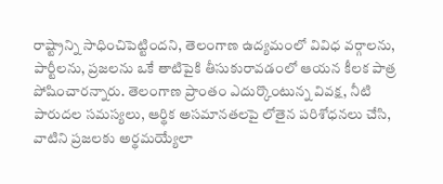రాష్ట్రాన్ని సాధించిపెట్టిందని, తెలంగాణ ఉద్యమంలో వివిధ వర్గాలను, పార్టీలను, ప్రజలను ఒకే తాటిపైకి తీసుకురావడంలో ఆయన కీలక పాత్ర పోషించారన్నారు. తెలంగాణ ప్రాంతం ఎదుర్కొంటున్న వివక్ష, నీటి పారుదల సమస్యలు, ఆర్థిక అసమానతలపై లోతైన పరిశోధనలు చేసి, వాటిని ప్రజలకు అర్థమయ్యేలా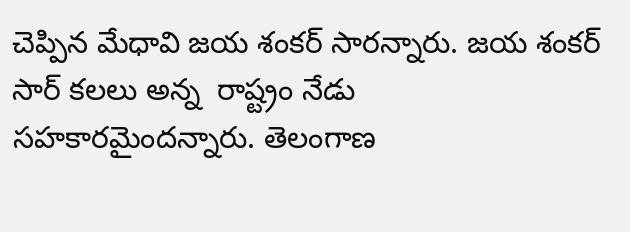చెప్పిన మేధావి జయ శంకర్ సారన్నారు. జయ శంకర్ సార్ కలలు అన్న  రాష్ట్రం నేడు సహకారమైందన్నారు. తెలంగాణ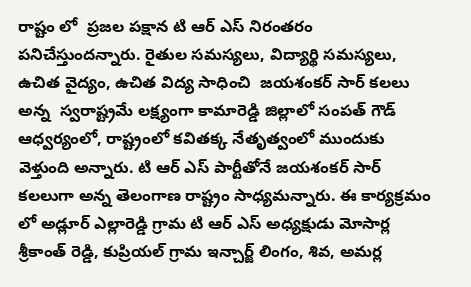రాష్టం లో  ప్రజల పక్షాన టి ఆర్ ఎస్ నిరంతరం పనిచేస్తుందన్నారు. రైతుల సమస్యలు, విద్యార్థి సమస్యలు, ఉచిత వైద్యం, ఉచిత విద్య సాధించి  జయశంకర్ సార్ కలలు అన్న  స్వరాష్ట్రమే లక్ష్యంగా కామారెడ్డి జిల్లాలో సంపత్ గౌడ్ ఆధ్వర్యంలో, రాష్ట్రంలో కవితక్క నేతృత్వంలో ముందుకు వెళ్తుంది అన్నారు. టి ఆర్ ఎస్ పార్టీతోనే జయశంకర్ సార్ కలలుగా అన్న తెలంగాణ రాష్ట్రం సాధ్యమన్నారు. ఈ కార్యక్రమం లో అడ్లూర్ ఎల్లారెడ్డి గ్రామ టి ఆర్ ఎస్ అధ్యక్షుడు మోసార్ల శ్రీకాంత్ రెడ్డి, కుప్రియల్ గ్రామ ఇన్చార్జ్ లింగం, శివ, అమర్ల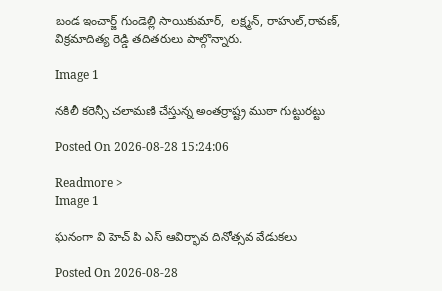బండ ఇంచార్జ్ గుండెల్లి సాయికుమార్,  లక్ష్మన్, రాహుల్,రావణ్, విక్రమాదిత్య రెడ్డి తదితరులు పాల్గొన్నారు.

Image 1

నకిలీ కరెన్సీ చలామణి చేస్తున్న అంతర్రాష్ట్ర ముఠా గుట్టురట్టు

Posted On 2026-08-28 15:24:06

Readmore >
Image 1

ఘనంగా వి హెచ్ పి ఎస్ ఆవిర్భావ దినోత్సవ వేడుకలు

Posted On 2026-08-28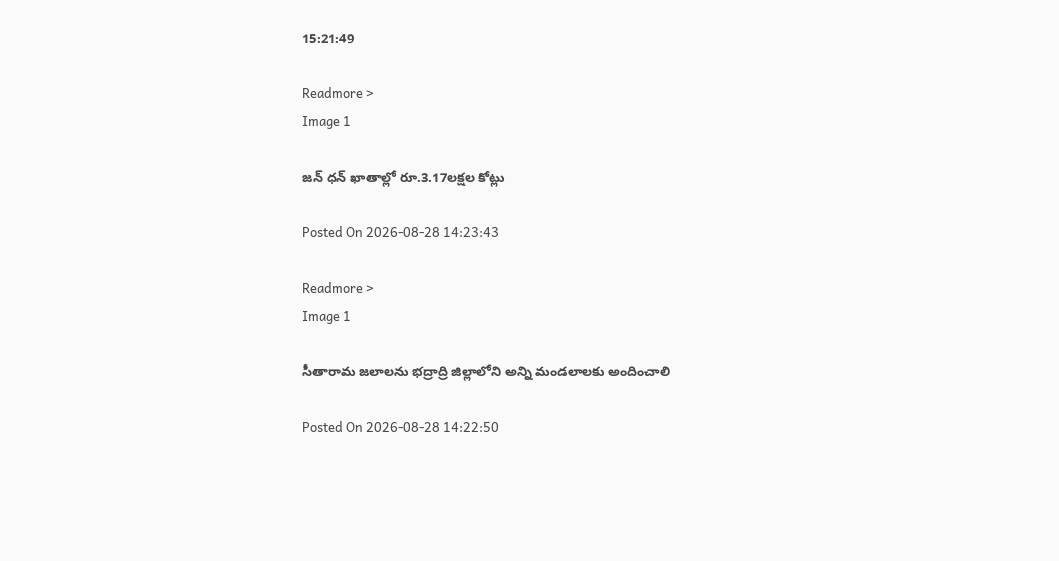15:21:49

Readmore >
Image 1

జన్ ధన్ ఖాతాల్లో రూ.3.17లక్షల కోట్లు

Posted On 2026-08-28 14:23:43

Readmore >
Image 1

సీతారామ జలాలను భద్రాద్రి జిల్లాలోని అన్ని మండలాలకు అందించాలి

Posted On 2026-08-28 14:22:50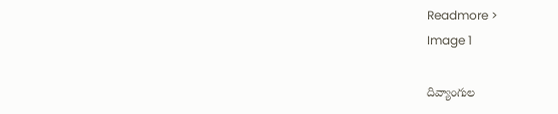Readmore >
Image 1

దివ్యాంగుల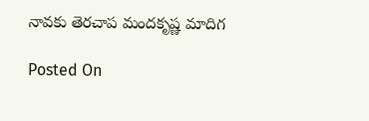నావకు తెరచాప మందకృష్ణ మాదిగ

Posted On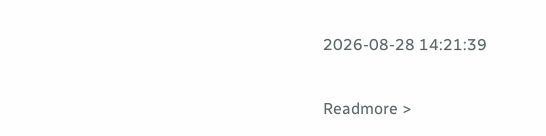2026-08-28 14:21:39

Readmore >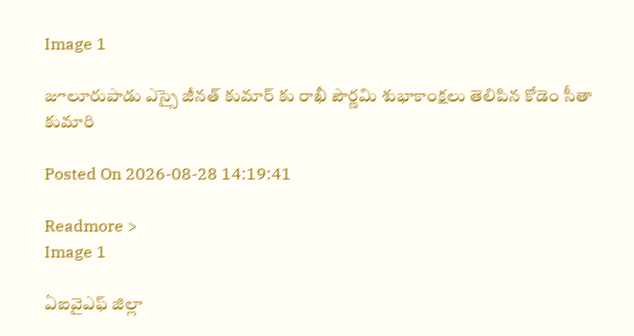Image 1

జూలూరుపాడు ఎస్సై జీనత్ కుమార్ కు రాఖీ పౌర్ణమి శుభాకాంక్షలు తెలిపిన కోడెం సీతా కుమారి

Posted On 2026-08-28 14:19:41

Readmore >
Image 1

ఏఐవైఎఫ్ జిల్లా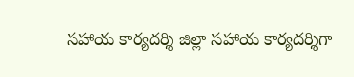సహాయ కార్యదర్శి జిల్లా సహాయ కార్యదర్శిగా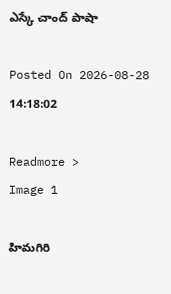ఎస్కే చాంద్ పాషా

Posted On 2026-08-28 14:18:02

Readmore >
Image 1

హిమగిరి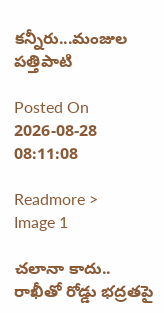కన్నీరు...మంజుల పత్తిపాటి

Posted On 2026-08-28 08:11:08

Readmore >
Image 1

చలానా కాదు.. రాఖీతో రోడ్డు భద్రతపై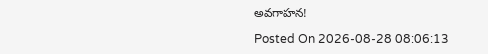అవగాహన!

Posted On 2026-08-28 08:06:13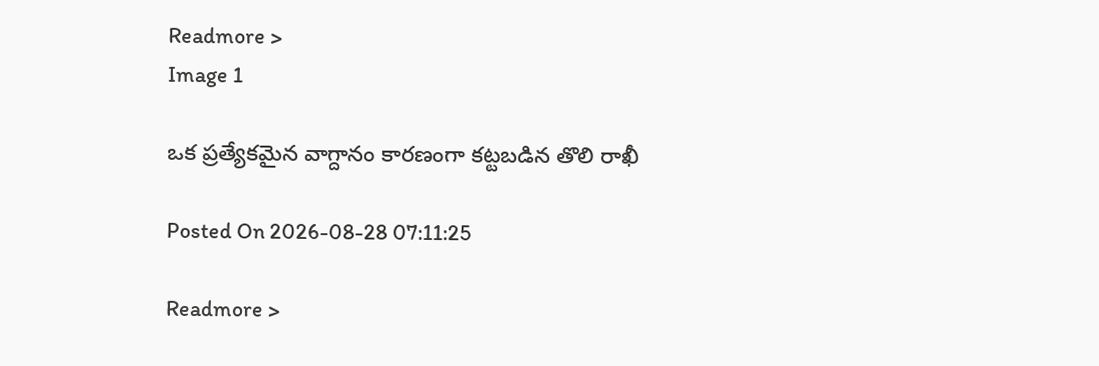Readmore >
Image 1

ఒక ప్రత్యేకమైన వాగ్దానం కారణంగా కట్టబడిన తొలి రాఖీ

Posted On 2026-08-28 07:11:25

Readmore >